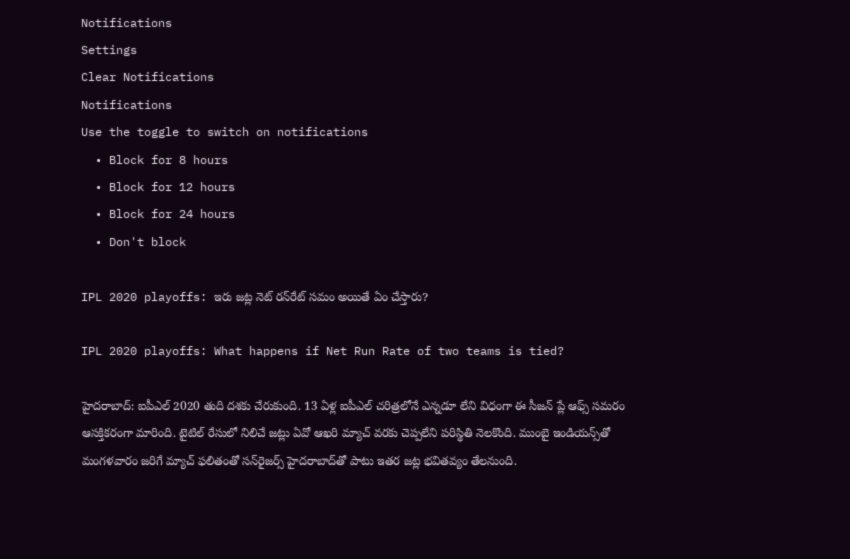Notifications
Settings
Clear Notifications
Notifications
Use the toggle to switch on notifications
  • Block for 8 hours
  • Block for 12 hours
  • Block for 24 hours
  • Don't block

IPL 2020 playoffs: ఇరు జట్ల నెట్ రన్‌రేట్ సమం అయితే ఏం చేస్తారు?

IPL 2020 playoffs: What happens if Net Run Rate of two teams is tied?

హైదరాబాద్: ఐపీఎల్ 2020 తుది దశకు చేరుకుంది. 13 ఏళ్ల ఐపీఎల్ చరిత్రలోనే ఎన్నడూ లేని విధంగా ఈ సీజన్ ప్లే ఆఫ్స్ సమరం ఆసక్తికరంగా మారింది. టైటిల్ రేసులో నిలిచే జట్లు ఏవో ఆఖరి మ్యాచ్ వరకు చెప్పలేని పరిస్థితి నెలకొంది. ముంబై ఇండియన్స్‌తో మంగళవారం జరిగే మ్యాచ్ ఫలితంతో సన్‌రైజర్స్ హైదరాబాద్‌తో పాటు ఇతర జట్ల భవితవ్యం తేలనుంది.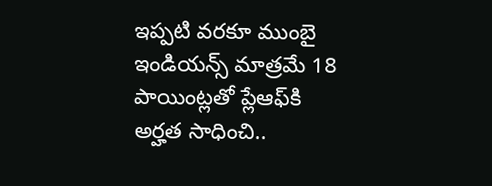ఇప్పటి వరకూ ముంబై ఇండియన్స్ మాత్రమే 18 పాయింట్లతో ప్లేఆఫ్‌కి అర్హత సాధించి..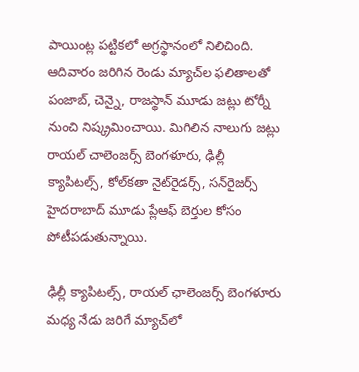పాయింట్ల పట్టికలో అగ్రస్థానంలో నిలిచింది. ఆదివారం జరిగిన రెండు మ్యాచ్‌ల ఫలితాలతో పంజాబ్, చెన్నై, రాజస్థాన్ మూడు జట్లు టోర్నీ నుంచి నిష్క్రమించాయి. మిగిలిన నాలుగు జట్లు రాయల్ చాలెంజర్స్ బెంగళూరు, ఢిల్లీ క్యాపిటల్స్, కోల్‌కతా నైట్‌రైడర్స్, సన్‌రైజర్స్ హైదరాబాద్ మూడు ప్లేఆఫ్ బెర్తుల కోసం పోటీపడుతున్నాయి.

ఢిల్లీ క్యాపిటల్స్, రాయల్ ఛాలెంజర్స్ బెంగళూరు మధ్య నేడు జరిగే మ్యాచ్‌‌లో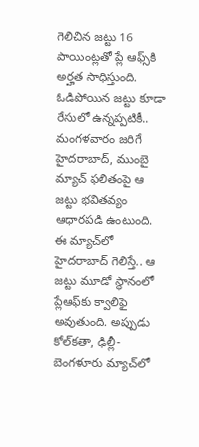గెలిచిన జట్టు 16 పాయింట్లతో ప్లే ఆఫ్స్‌కి అర్హత సాధిస్తుంది. ఓడిపోయిన జట్టు కూడా రేసులో ఉన్నప్పటికీ.. మంగళవారం జరిగే హైదరాబాద్, ముంబై మ్యాచ్ ఫలితంపై ఆ జట్టు భవితవ్యం ఆధారపడి ఉంటుంది. ఈ మ్యాచ్‌లో హైదరాబాద్ గెలిస్తే.. ఆ జట్టు మూడో స్థానంలో ప్లేఆఫ్‌కు క్వాలిఫై అవుతుంది. అప్పుడు కోల్‌కతా, ఢిల్లీ- బెంగళూరు మ్యాచ్‌లో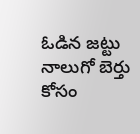ఓడిన జట్టు నాలుగో బెర్తు కోసం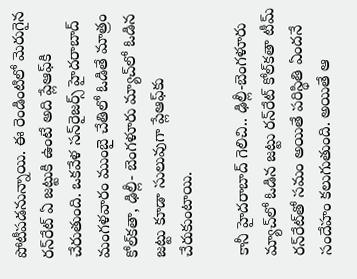పోటీపడనున్నాయి. ఈ రెండింటిలో మెరుగైన రన్‌రేట్‌ ఏ జట్టుకి ఉంటే అది ప్లేఆఫ్‌కి చేరుతుంది. ఒకవేళ సన్‌రైజర్స్ హైదరాబాద్ మంగళవారం ముంబై చేతిలో ఓడితే మాత్రం కోల్‌కతా, ఢిల్లీ- బెంగళూరు మ్యాచ్‌లో ఓడిన జట్టు కూడా సులువుగా ప్లేఆఫ్‌‌కు చేరుకుంటాయి.

కానీ హైదరాబాద్ గెలిచి.. ఢిల్లీ-బెంగళూరు మ్యాచ్‌లో ఓడిన జట్టు రన్‌రేట్ కోల్‌కతా టీమ్ రన్‌రేట్‌తో సమం అయితే పరిస్థితి ఏందనే సందేహం కలుగుతుంది. అయితే ఆ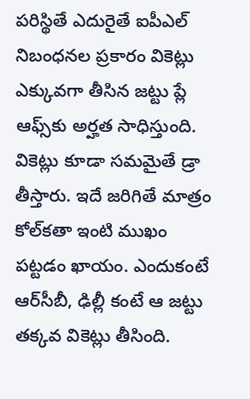పరిస్థితే ఎదురైతే ఐపీఎల్ నిబంధనల ప్రకారం వికెట్లు ఎక్కువగా తీసిన జట్టు ప్లే ఆఫ్స్‌కు అర్హత సాధిస్తుంది. వికెట్లు కూడా సమమైతే డ్రా తీస్తారు. ఇదే జరిగితే మాత్రం కోల్‌కతా ఇంటి ముఖం పట్టడం ఖాయం. ఎందుకంటే ఆర్‌సీబీ, ఢిల్లీ కంటే ఆ జట్టు తక్కవ వికెట్లు తీసింది.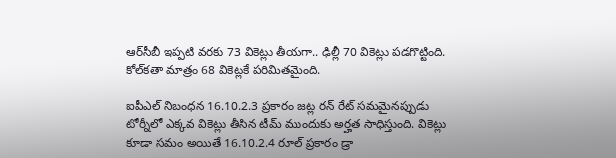ఆర్‌సీబీ ఇప్పటి వరకు 73 వికెట్లు తీయగా.. ఢిల్లీ 70 వికెట్లు పడగొట్టింది. కోల్‌కతా మాత్రం 68 వికెట్లకే పరిమితమైంది.

ఐపీఎల్ నిబంధన 16.10.2.3 ప్రకారం జట్ల రన్ రేట్ సమమైనప్పుడు టోర్నీలో ఎక్కవ వికెట్లు తీసిన టీమ్ ముందుకు అర్హత సాధిస్తుంది. వికెట్లు కూడా సమం అయితే 16.10.2.4 రూల్ ప్రకారం డ్రా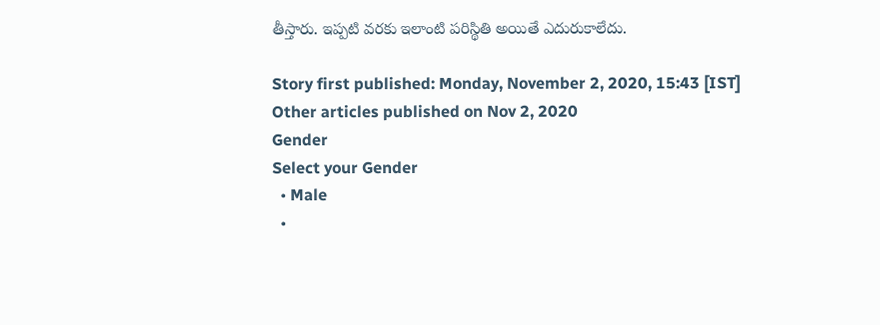తీస్తారు. ఇప్పటి వరకు ఇలాంటి పరిస్థితి అయితే ఎదురుకాలేదు.

Story first published: Monday, November 2, 2020, 15:43 [IST]
Other articles published on Nov 2, 2020
Gender
Select your Gender
  • Male
  •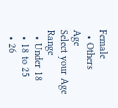Female
  • Others
Age
Select your Age Range
  • Under 18
  • 18 to 25
  • 26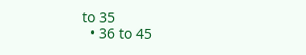to 35
  • 36 to 45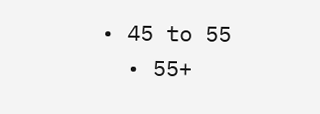• 45 to 55
  • 55+